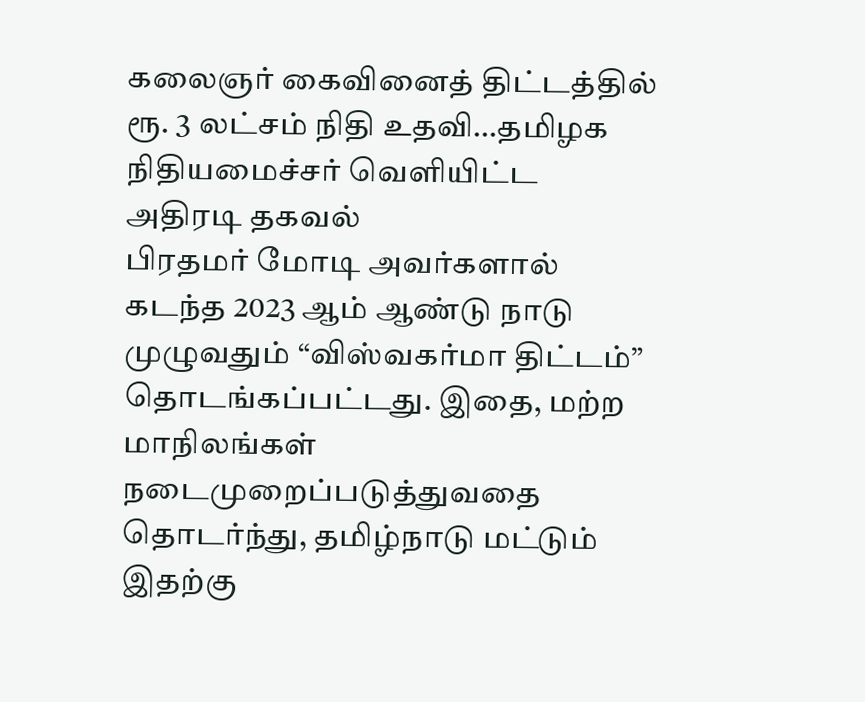கலைஞர் கைவினைத் திட்டத்தில் ரூ. 3 லட்சம் நிதி உதவி…தமிழக நிதியமைச்சர் வெளியிட்ட அதிரடி தகவல்
பிரதமர் மோடி அவர்களால் கடந்த 2023 ஆம் ஆண்டு நாடு முழுவதும் “விஸ்வகர்மா திட்டம்” தொடங்கப்பட்டது. இதை, மற்ற மாநிலங்கள் நடைமுறைப்படுத்துவதை தொடர்ந்து, தமிழ்நாடு மட்டும் இதற்கு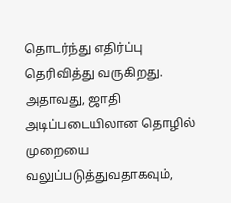தொடர்ந்து எதிர்ப்பு தெரிவித்து வருகிறது. அதாவது, ஜாதி அடிப்படையிலான தொழில் முறையை வலுப்படுத்துவதாகவும்,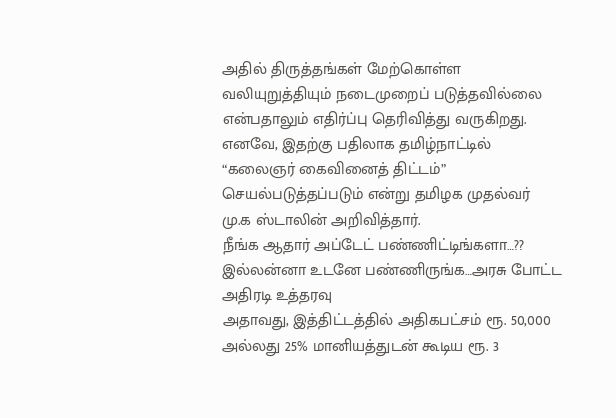அதில் திருத்தங்கள் மேற்கொள்ள வலியுறுத்தியும் நடைமுறைப் படுத்தவில்லை என்பதாலும் எதிர்ப்பு தெரிவித்து வருகிறது. எனவே, இதற்கு பதிலாக தமிழ்நாட்டில் “கலைஞர் கைவினைத் திட்டம்” செயல்படுத்தப்படும் என்று தமிழக முதல்வர் மு.க ஸ்டாலின் அறிவித்தார்.
நீங்க ஆதார் அப்டேட் பண்ணிட்டிங்களா…?? இல்லன்னா உடனே பண்ணிருங்க…அரசு போட்ட அதிரடி உத்தரவு
அதாவது, இத்திட்டத்தில் அதிகபட்சம் ரூ. 50,000 அல்லது 25% மானியத்துடன் கூடிய ரூ. 3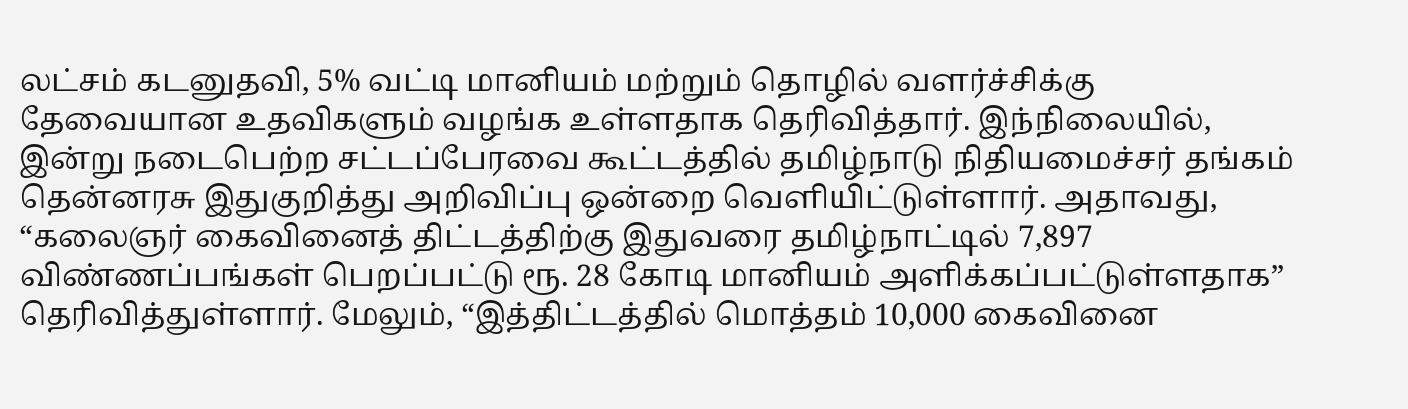லட்சம் கடனுதவி, 5% வட்டி மானியம் மற்றும் தொழில் வளர்ச்சிக்கு தேவையான உதவிகளும் வழங்க உள்ளதாக தெரிவித்தார். இந்நிலையில், இன்று நடைபெற்ற சட்டப்பேரவை கூட்டத்தில் தமிழ்நாடு நிதியமைச்சர் தங்கம் தென்னரசு இதுகுறித்து அறிவிப்பு ஒன்றை வெளியிட்டுள்ளார். அதாவது, “கலைஞர் கைவினைத் திட்டத்திற்கு இதுவரை தமிழ்நாட்டில் 7,897 விண்ணப்பங்கள் பெறப்பட்டு ரூ. 28 கோடி மானியம் அளிக்கப்பட்டுள்ளதாக” தெரிவித்துள்ளார். மேலும், “இத்திட்டத்தில் மொத்தம் 10,000 கைவினை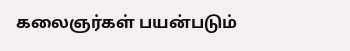கலைஞர்கள் பயன்படும்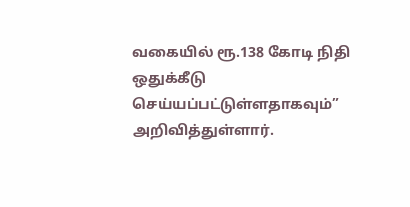வகையில் ரூ.138 கோடி நிதி ஒதுக்கீடு செய்யப்பட்டுள்ளதாகவும்” அறிவித்துள்ளார்.